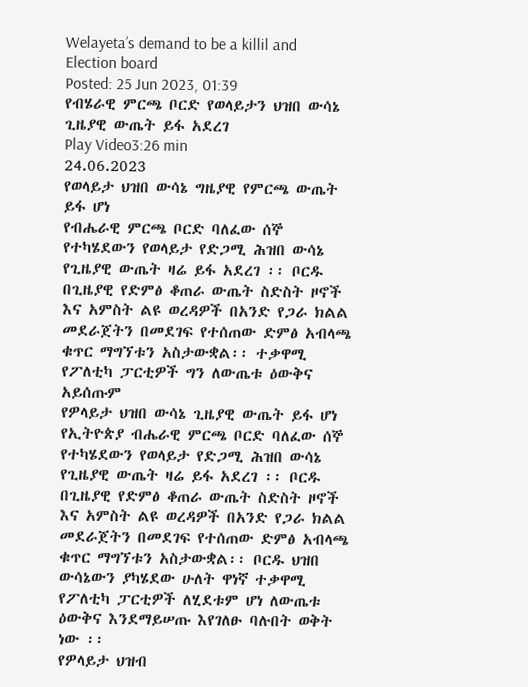Welayeta’s demand to be a killil and Election board
Posted: 25 Jun 2023, 01:39
የብሄራዊ ምርጫ ቦርድ የወላይታን ህዝበ ውሳኔ ጊዜያዊ ውጤት ይፋ አደረገ
Play Video3:26 min
24.06.2023
የወላይታ ህዝበ ውሳኔ ግዜያዊ የምርጫ ውጤት ይፋ ሆነ
የብሔራዊ ምርጫ ቦርድ ባለፈው ሰኞ የተካሄደውን የወላይታ የድጋሚ ሕዝበ ውሳኔ የጊዜያዊ ውጤት ዛሬ ይፋ አደረገ ፡፡ ቦርዱ በጊዜያዊ የድምፅ ቆጠራ ውጤት ስድስት ዞኖች እና አምስት ልዩ ወረዳዎች በአንድ የጋራ ክልል መደራጀትን በመደገፍ የተሰጠው ድምፅ አብላጫ ቁጥር ማግኘቱን አስታውቋል፡፡ ተቃዋሚ የፖለቲካ ፓርቲዎች ግን ለውጤቱ ዕውቅና አይሰጡም
የዎላይታ ህዝበ ውሳኔ ጊዜያዊ ውጤት ይፋ ሆነ
የኢትዮጵያ ብሔራዊ ምርጫ ቦርድ ባለፈው ሰኞ የተካሄደውን የወላይታ የድጋሚ ሕዝበ ውሳኔ የጊዜያዊ ውጤት ዛሬ ይፋ አደረገ ፡፡ ቦርዱ በጊዜያዊ የድምፅ ቆጠራ ውጤት ስድስት ዞኖች እና አምስት ልዩ ወረዳዎች በአንድ የጋራ ክልል መደራጀትን በመደገፍ የተሰጠው ድምፅ አብላጫ ቁጥር ማግኘቱን አስታውቋል፡፡ ቦርዱ ህዝበ ውሳኔውን ያካሄደው ሁለት ዋነኛ ተቃዋሚ የፖለቲካ ፓርቲዎች ለሂደቱም ሆነ ለውጤቱ ዕውቅና እንደማይሠጡ እየገለፁ ባሉበት ወቅት ነው ፡፡
የዎላይታ ህዝብ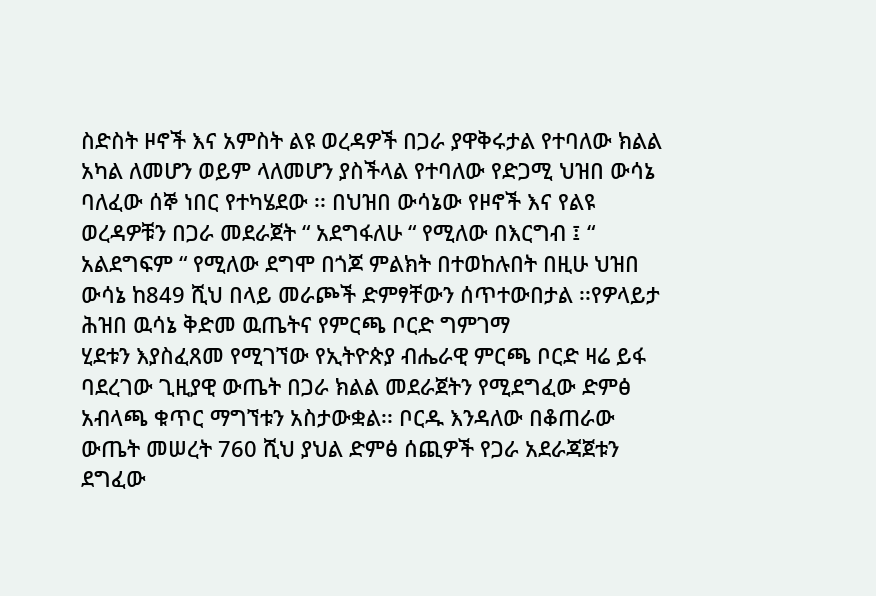ስድስት ዞኖች እና አምስት ልዩ ወረዳዎች በጋራ ያዋቅሩታል የተባለው ክልል አካል ለመሆን ወይም ላለመሆን ያስችላል የተባለው የድጋሚ ህዝበ ውሳኔ ባለፈው ሰኞ ነበር የተካሄደው ፡፡ በህዝበ ውሳኔው የዞኖች እና የልዩ ወረዳዎቹን በጋራ መደራጀት “ አደግፋለሁ “ የሚለው በእርግብ ፤ “ አልደግፍም “ የሚለው ደግሞ በጎጆ ምልክት በተወከሉበት በዚሁ ህዝበ ውሳኔ ከ849 ሺህ በላይ መራጮች ድምፃቸውን ሰጥተውበታል ፡፡የዎላይታ ሕዝበ ዉሳኔ ቅድመ ዉጤትና የምርጫ ቦርድ ግምገማ
ሂደቱን እያስፈጸመ የሚገኘው የኢትዮጵያ ብሔራዊ ምርጫ ቦርድ ዛሬ ይፋ ባደረገው ጊዚያዊ ውጤት በጋራ ክልል መደራጀትን የሚደግፈው ድምፅ አብላጫ ቁጥር ማግኘቱን አስታውቋል፡፡ ቦርዱ እንዳለው በቆጠራው ውጤት መሠረት 760 ሺህ ያህል ድምፅ ሰጪዎች የጋራ አደራጃጀቱን ደግፈው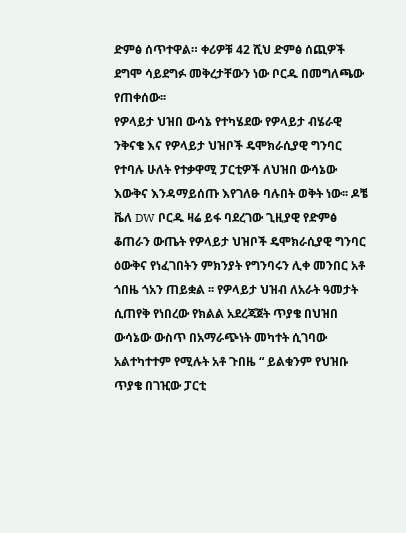ድምፅ ሰጥተዋል። ቀሪዎቹ 42 ሺህ ድምፅ ሰጪዎች ደግሞ ሳይደግፉ መቅረታቸውን ነው ቦርዱ በመግለጫው የጠቀሰው፡፡
የዎላይታ ህዝበ ውሳኔ የተካሄደው የዎላይታ ብሄራዊ ንቅናቄ እና የዎላይታ ህዝቦች ዴሞክራሲያዊ ግንባር የተባሉ ሁለት የተቃዋሚ ፓርቲዎች ለህዝበ ውሳኔው እውቅና እንዳማይሰጡ እየገለፁ ባሉበት ወቅት ነው፡፡ ዶቼ ቬለ DW ቦርዱ ዛሬ ይፋ ባደረገው ጊዚያዊ የድምፅ ቆጠራን ውጤት የዎላይታ ህዝቦች ዴሞክራሲያዊ ግንባር ዕውቅና የነፈገበትን ምክንያት የግንባሩን ሊቀ መንበር አቶ ጎበዜ ጎአን ጠይቋል ፡፡ የዎላይታ ህዝብ ለአራት ዓመታት ሲጠየቅ የነበረው የክልል አደረጃጀት ጥያቄ በህዝበ ውሳኔው ውስጥ በአማራጭነት መካተት ሲገባው አልተካተተም የሚሉት አቶ ጉበዜ “ ይልቁንም የህዝቡ ጥያቄ በገዢው ፓርቲ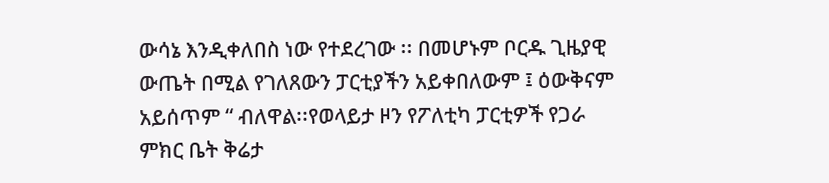ውሳኔ እንዲቀለበስ ነው የተደረገው ፡፡ በመሆኑም ቦርዱ ጊዜያዊ ውጤት በሚል የገለጸውን ፓርቲያችን አይቀበለውም ፤ ዕውቅናም አይሰጥም “ ብለዋል፡፡የወላይታ ዞን የፖለቲካ ፓርቲዎች የጋራ ምክር ቤት ቅሬታ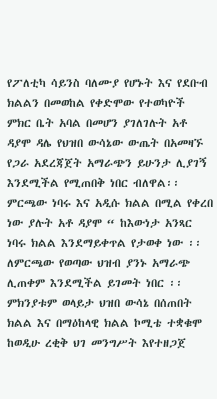የፖለቲካ ሳይንስ ባለሙያ የሆኑት እና የደቡብ ክልልን በመወከል የቀድሞው የተወካዮች ምክር ቤት አባል በመሆን ያገለገሉት አቶ ዳያሞ ዳሌ የህዝበ ውሳኔው ውጤት በአመዛኙ የጋራ አደረጃጀት አማራጭን ይሁንታ ሊያገኝ እንደሚችል የሚጠበቅ ነበር ብለዋል፡፡ ምርጫው ነባሩ እና አዲሱ ክልል በሚል የቀረበ ነው ያሉት አቶ ዳያሞ “ ከእውነታ አንጻር ነባሩ ክልል እንደማይቀጥል የታወቀ ነው ፡፡ ለምርጫው የወጣው ህዝብ ያንኑ አማራጭ ሊጠቀም እንደሚችል ይገመት ነበር ፡፡ ምክንያቱም ወላይታ ህዝበ ውሳኔ በሰጠበት ክልል እና በማዕከላዊ ክልል ኮሚቴ ተቋቁሞ ከወዲሁ ረቂቅ ህገ መንግሥት እየተዘጋጀ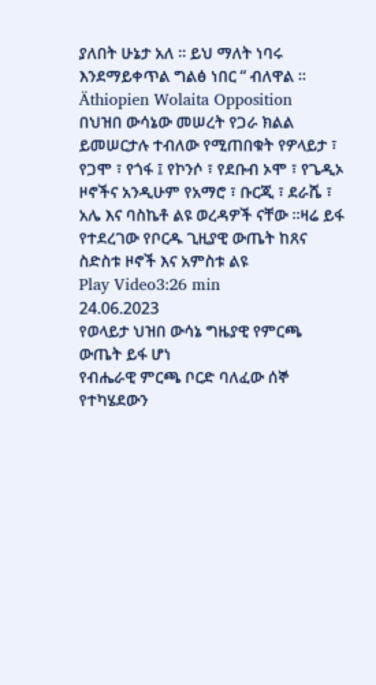ያለበት ሁኔታ አለ ፡፡ ይህ ማለት ነባሩ እንደማይቀጥል ግልፅ ነበር “ ብለዋል ፡፡
Äthiopien Wolaita Opposition
በህዝበ ውሳኔው መሠረት የጋራ ክልል ይመሠርታሉ ተብለው የሚጠበቁት የዎላይታ ፣ የጋሞ ፣ የጎፋ ፤ የኮንሶ ፣ የደቡብ ኦሞ ፣ የጌዲኦ ዞኖችና አንዲሁም የአማሮ ፣ ቡርጂ ፣ ደራሼ ፣ አሌ እና ባስኬቶ ልዩ ወረዳዎች ናቸው ፡፡ዛሬ ይፋ የተደረገው የቦርዱ ጊዚያዊ ውጤት ከጸና ስድስቱ ዞኖች እና አምስቱ ልዩ
Play Video3:26 min
24.06.2023
የወላይታ ህዝበ ውሳኔ ግዜያዊ የምርጫ ውጤት ይፋ ሆነ
የብሔራዊ ምርጫ ቦርድ ባለፈው ሰኞ የተካሄደውን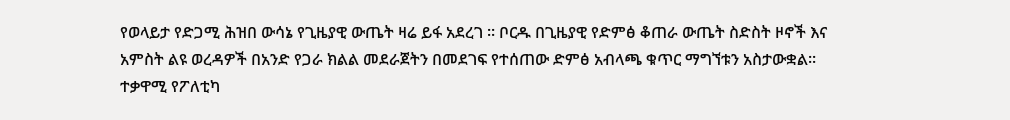የወላይታ የድጋሚ ሕዝበ ውሳኔ የጊዜያዊ ውጤት ዛሬ ይፋ አደረገ ፡፡ ቦርዱ በጊዜያዊ የድምፅ ቆጠራ ውጤት ስድስት ዞኖች እና አምስት ልዩ ወረዳዎች በአንድ የጋራ ክልል መደራጀትን በመደገፍ የተሰጠው ድምፅ አብላጫ ቁጥር ማግኘቱን አስታውቋል፡፡ ተቃዋሚ የፖለቲካ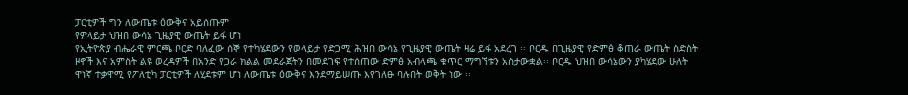ፓርቲዎች ግን ለውጤቱ ዕውቅና አይሰጡም
የዎላይታ ህዝበ ውሳኔ ጊዜያዊ ውጤት ይፋ ሆነ
የኢትዮጵያ ብሔራዊ ምርጫ ቦርድ ባለፈው ሰኞ የተካሄደውን የወላይታ የድጋሚ ሕዝበ ውሳኔ የጊዜያዊ ውጤት ዛሬ ይፋ አደረገ ፡፡ ቦርዱ በጊዜያዊ የድምፅ ቆጠራ ውጤት ስድስት ዞኖች እና አምስት ልዩ ወረዳዎች በአንድ የጋራ ክልል መደራጀትን በመደገፍ የተሰጠው ድምፅ አብላጫ ቁጥር ማግኘቱን አስታውቋል፡፡ ቦርዱ ህዝበ ውሳኔውን ያካሄደው ሁለት ዋነኛ ተቃዋሚ የፖለቲካ ፓርቲዎች ለሂደቱም ሆነ ለውጤቱ ዕውቅና እንደማይሠጡ እየገለፁ ባሉበት ወቅት ነው ፡፡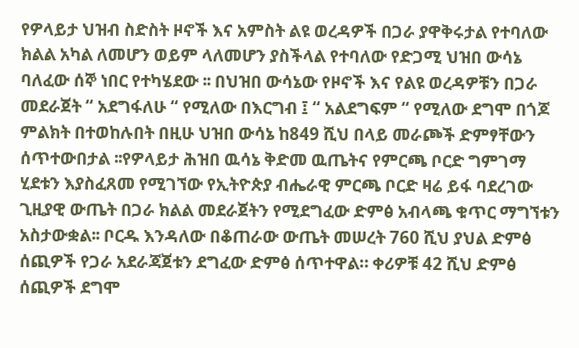የዎላይታ ህዝብ ስድስት ዞኖች እና አምስት ልዩ ወረዳዎች በጋራ ያዋቅሩታል የተባለው ክልል አካል ለመሆን ወይም ላለመሆን ያስችላል የተባለው የድጋሚ ህዝበ ውሳኔ ባለፈው ሰኞ ነበር የተካሄደው ፡፡ በህዝበ ውሳኔው የዞኖች እና የልዩ ወረዳዎቹን በጋራ መደራጀት “ አደግፋለሁ “ የሚለው በእርግብ ፤ “ አልደግፍም “ የሚለው ደግሞ በጎጆ ምልክት በተወከሉበት በዚሁ ህዝበ ውሳኔ ከ849 ሺህ በላይ መራጮች ድምፃቸውን ሰጥተውበታል ፡፡የዎላይታ ሕዝበ ዉሳኔ ቅድመ ዉጤትና የምርጫ ቦርድ ግምገማ
ሂደቱን እያስፈጸመ የሚገኘው የኢትዮጵያ ብሔራዊ ምርጫ ቦርድ ዛሬ ይፋ ባደረገው ጊዚያዊ ውጤት በጋራ ክልል መደራጀትን የሚደግፈው ድምፅ አብላጫ ቁጥር ማግኘቱን አስታውቋል፡፡ ቦርዱ እንዳለው በቆጠራው ውጤት መሠረት 760 ሺህ ያህል ድምፅ ሰጪዎች የጋራ አደራጃጀቱን ደግፈው ድምፅ ሰጥተዋል። ቀሪዎቹ 42 ሺህ ድምፅ ሰጪዎች ደግሞ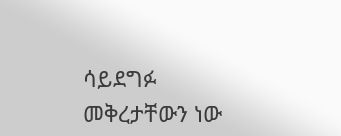ሳይደግፉ መቅረታቸውን ነው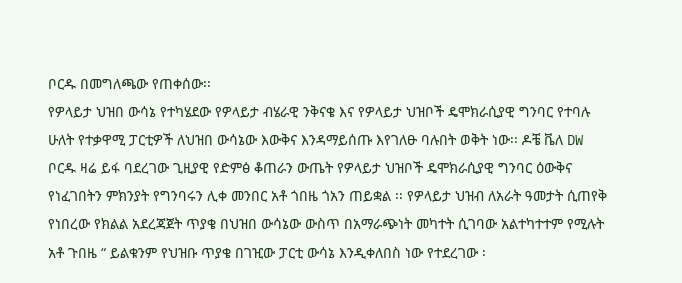ቦርዱ በመግለጫው የጠቀሰው፡፡
የዎላይታ ህዝበ ውሳኔ የተካሄደው የዎላይታ ብሄራዊ ንቅናቄ እና የዎላይታ ህዝቦች ዴሞክራሲያዊ ግንባር የተባሉ ሁለት የተቃዋሚ ፓርቲዎች ለህዝበ ውሳኔው እውቅና እንዳማይሰጡ እየገለፁ ባሉበት ወቅት ነው፡፡ ዶቼ ቬለ DW ቦርዱ ዛሬ ይፋ ባደረገው ጊዚያዊ የድምፅ ቆጠራን ውጤት የዎላይታ ህዝቦች ዴሞክራሲያዊ ግንባር ዕውቅና የነፈገበትን ምክንያት የግንባሩን ሊቀ መንበር አቶ ጎበዜ ጎአን ጠይቋል ፡፡ የዎላይታ ህዝብ ለአራት ዓመታት ሲጠየቅ የነበረው የክልል አደረጃጀት ጥያቄ በህዝበ ውሳኔው ውስጥ በአማራጭነት መካተት ሲገባው አልተካተተም የሚሉት አቶ ጉበዜ “ ይልቁንም የህዝቡ ጥያቄ በገዢው ፓርቲ ውሳኔ እንዲቀለበስ ነው የተደረገው ፡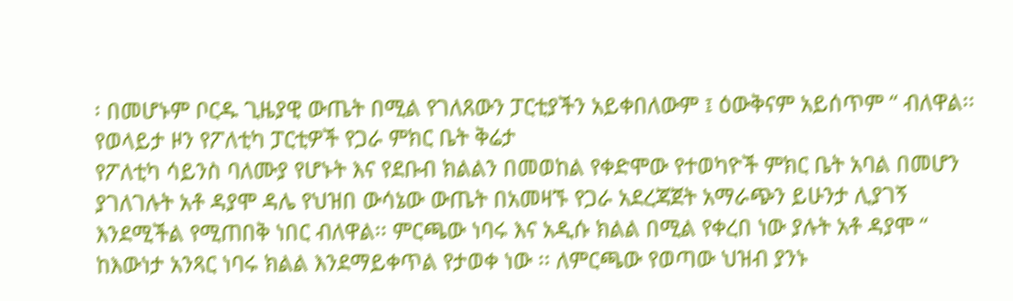፡ በመሆኑም ቦርዱ ጊዜያዊ ውጤት በሚል የገለጸውን ፓርቲያችን አይቀበለውም ፤ ዕውቅናም አይሰጥም “ ብለዋል፡፡የወላይታ ዞን የፖለቲካ ፓርቲዎች የጋራ ምክር ቤት ቅሬታ
የፖለቲካ ሳይንስ ባለሙያ የሆኑት እና የደቡብ ክልልን በመወከል የቀድሞው የተወካዮች ምክር ቤት አባል በመሆን ያገለገሉት አቶ ዳያሞ ዳሌ የህዝበ ውሳኔው ውጤት በአመዛኙ የጋራ አደረጃጀት አማራጭን ይሁንታ ሊያገኝ እንደሚችል የሚጠበቅ ነበር ብለዋል፡፡ ምርጫው ነባሩ እና አዲሱ ክልል በሚል የቀረበ ነው ያሉት አቶ ዳያሞ “ ከእውነታ አንጻር ነባሩ ክልል እንደማይቀጥል የታወቀ ነው ፡፡ ለምርጫው የወጣው ህዝብ ያንኑ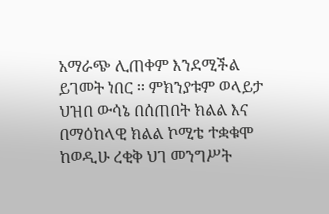አማራጭ ሊጠቀም እንደሚችል ይገመት ነበር ፡፡ ምክንያቱም ወላይታ ህዝበ ውሳኔ በሰጠበት ክልል እና በማዕከላዊ ክልል ኮሚቴ ተቋቁሞ ከወዲሁ ረቂቅ ህገ መንግሥት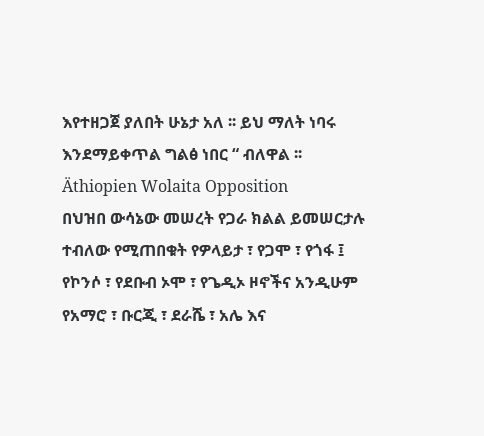እየተዘጋጀ ያለበት ሁኔታ አለ ፡፡ ይህ ማለት ነባሩ እንደማይቀጥል ግልፅ ነበር “ ብለዋል ፡፡
Äthiopien Wolaita Opposition
በህዝበ ውሳኔው መሠረት የጋራ ክልል ይመሠርታሉ ተብለው የሚጠበቁት የዎላይታ ፣ የጋሞ ፣ የጎፋ ፤ የኮንሶ ፣ የደቡብ ኦሞ ፣ የጌዲኦ ዞኖችና አንዲሁም የአማሮ ፣ ቡርጂ ፣ ደራሼ ፣ አሌ እና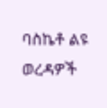ባስኬቶ ልዩ ወረዳዎች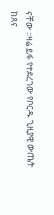ናቸው ፡፡ዛሬ ይፋ የተደረገው የቦርዱ ጊዚያዊ ውጤት ከጸና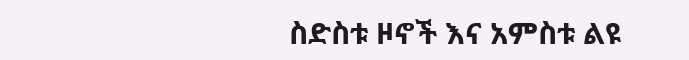ስድስቱ ዞኖች እና አምስቱ ልዩ